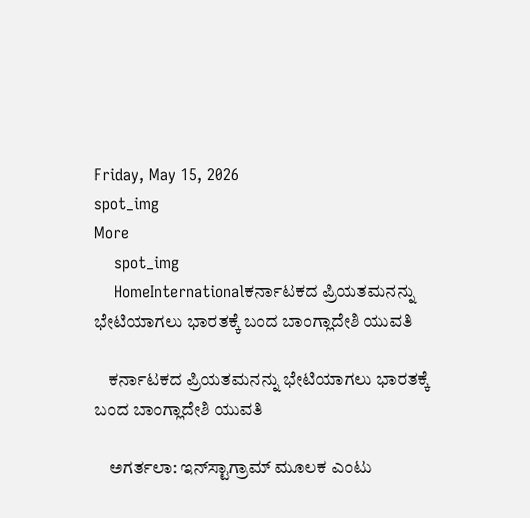Friday, May 15, 2026
spot_img
More
    spot_img
    HomeInternationalಕರ್ನಾಟಕದ ಪ್ರಿಯತಮನನ್ನು ಭೇಟಿಯಾಗಲು ಭಾರತಕ್ಕೆ ಬಂದ ಬಾಂಗ್ಲಾದೇಶಿ ಯುವತಿ

    ಕರ್ನಾಟಕದ ಪ್ರಿಯತಮನನ್ನು ಭೇಟಿಯಾಗಲು ಭಾರತಕ್ಕೆ ಬಂದ ಬಾಂಗ್ಲಾದೇಶಿ ಯುವತಿ

    ಅಗರ್ತಲಾ: ಇನ್‌ಸ್ಟಾಗ್ರಾಮ್ ಮೂಲಕ ಎಂಟು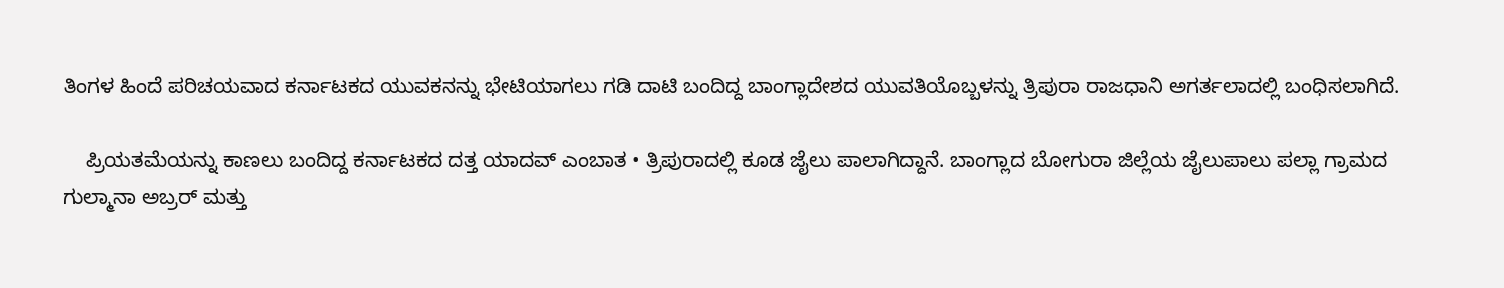ತಿಂಗಳ ಹಿಂದೆ ಪರಿಚಯವಾದ ಕರ್ನಾಟಕದ ಯುವಕನನ್ನು ಭೇಟಿಯಾಗಲು ಗಡಿ ದಾಟಿ ಬಂದಿದ್ದ ಬಾಂಗ್ಲಾದೇಶದ ಯುವತಿಯೊಬ್ಬಳನ್ನು ತ್ರಿಪುರಾ ರಾಜಧಾನಿ ಅಗರ್ತಲಾದಲ್ಲಿ ಬಂಧಿಸಲಾಗಿದೆ.

    ಪ್ರಿಯತಮೆಯನ್ನು ಕಾಣಲು ಬಂದಿದ್ದ ಕರ್ನಾಟಕದ ದತ್ತ ಯಾದವ್ ಎಂಬಾತ • ತ್ರಿಪುರಾದಲ್ಲಿ ಕೂಡ ಜೈಲು ಪಾಲಾಗಿದ್ದಾನೆ. ಬಾಂಗ್ಲಾದ ಬೋಗುರಾ ಜಿಲ್ಲೆಯ ಜೈಲುಪಾಲು ಪಲ್ಲಾ ಗ್ರಾಮದ ಗುಲ್ಮಾನಾ ಅಬ್ರರ್ ಮತ್ತು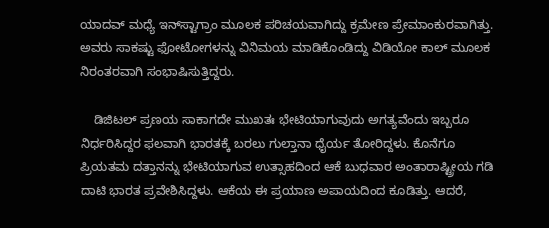ಯಾದವ್ ಮಧ್ಯೆ ಇನ್‌ಸ್ಟಾಗ್ರಾಂ ಮೂಲಕ ಪರಿಚಯವಾಗಿದ್ದು ಕ್ರಮೇಣ ಪ್ರೇಮಾಂಕುರವಾಗಿತ್ತು. ಅವರು ಸಾಕಷ್ಟು ಫೋಟೋಗಳನ್ನು ವಿನಿಮಯ ಮಾಡಿಕೊಂಡಿದ್ದು ವಿಡಿಯೋ ಕಾಲ್ ಮೂಲಕ ನಿರಂತರವಾಗಿ ಸಂಭಾಷಿಸುತ್ತಿದ್ದರು.

    ಡಿಜಿಟಲ್ ಪ್ರಣಯ ಸಾಕಾಗದೇ ಮುಖತಃ ಭೇಟಿಯಾಗುವುದು ಅಗತ್ಯವೆಂದು ಇಬ್ಬರೂ ನಿರ್ಧರಿಸಿದ್ದರ ಫಲವಾಗಿ ಭಾರತಕ್ಕೆ ಬರಲು ಗುಲ್ತಾನಾ ಧೈರ್ಯ ತೋರಿದ್ದಳು. ಕೊನೆಗೂ ಪ್ರಿಯತಮ ದತ್ತಾನನ್ನು ಭೇಟಿಯಾಗುವ ಉತ್ಸಾಹದಿಂದ ಆಕೆ ಬುಧವಾರ ಅಂತಾರಾಷ್ಟ್ರೀಯ ಗಡಿ ದಾಟಿ ಭಾರತ ಪ್ರವೇಶಿಸಿದ್ದಳು. ಆಕೆಯ ಈ ಪ್ರಯಾಣ ಅಪಾಯದಿಂದ ಕೂಡಿತ್ತು. ಆದರೆ,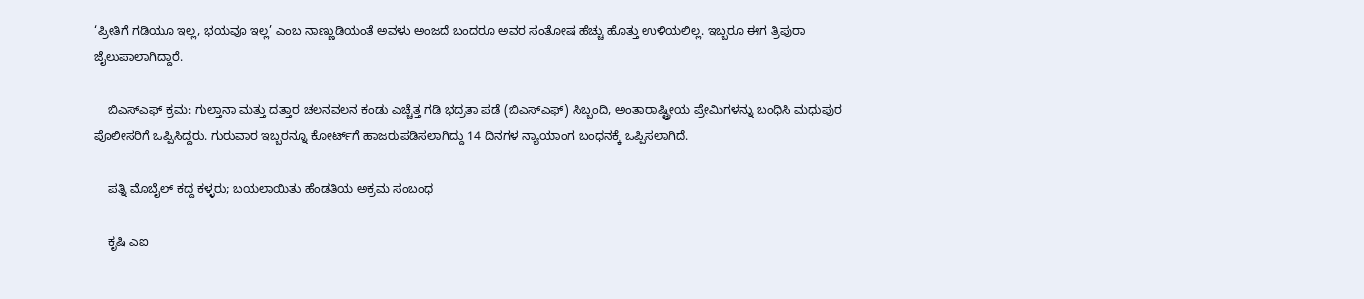‘ಪ್ರೀತಿಗೆ ಗಡಿಯೂ ಇಲ್ಲ, ಭಯವೂ ಇಲ್ಲ’ ಎಂಬ ನಾಣ್ಣುಡಿಯಂತೆ ಅವಳು ಅಂಜದೆ ಬಂದರೂ ಅವರ ಸಂತೋಷ ಹೆಚ್ಚು ಹೊತ್ತು ಉಳಿಯಲಿಲ್ಲ. ಇಬ್ಬರೂ ಈಗ ತ್ರಿಪುರಾ ಜೈಲುಪಾಲಾಗಿದ್ದಾರೆ.

    ಬಿಎಸ್‌ಎಫ್ ಕ್ರಮ: ಗುಲ್ತಾನಾ ಮತ್ತು ದತ್ತಾರ ಚಲನವಲನ ಕಂಡು ಎಚ್ಚೆತ್ತ ಗಡಿ ಭದ್ರತಾ ಪಡೆ (ಬಿಎಸ್‌ಎಫ್) ಸಿಬ್ಬಂದಿ, ಅಂತಾರಾಷ್ಟ್ರೀಯ ಪ್ರೇಮಿಗಳನ್ನು ಬಂಧಿಸಿ ಮಧುಪುರ ಪೊಲೀಸರಿಗೆ ಒಪ್ಪಿಸಿದ್ದರು. ಗುರುವಾರ ಇಬ್ಬರನ್ನೂ ಕೋರ್ಟ್‌ಗೆ ಹಾಜರುಪಡಿಸಲಾಗಿದ್ದು 14 ದಿನಗಳ ನ್ಯಾಯಾಂಗ ಬಂಧನಕ್ಕೆ ಒಪ್ಪಿಸಲಾಗಿದೆ.

    ಪತ್ನಿ ಮೊಬೈಲ್‌ ಕದ್ದ ಕಳ್ಳರು; ಬಯಲಾಯಿತು ಹೆಂಡತಿಯ ಅಕ್ರಮ ಸಂಬಂಧ

    ಕೃಷಿ ಎಐ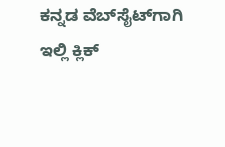ಕನ್ನಡ ವೆಬ್‌ಸೈಟ್‌ಗಾಗಿ ಇಲ್ಲಿ ಕ್ಲಿಕ್‌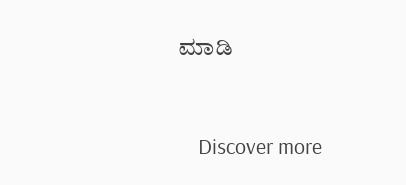ಮಾಡಿ


    Discover more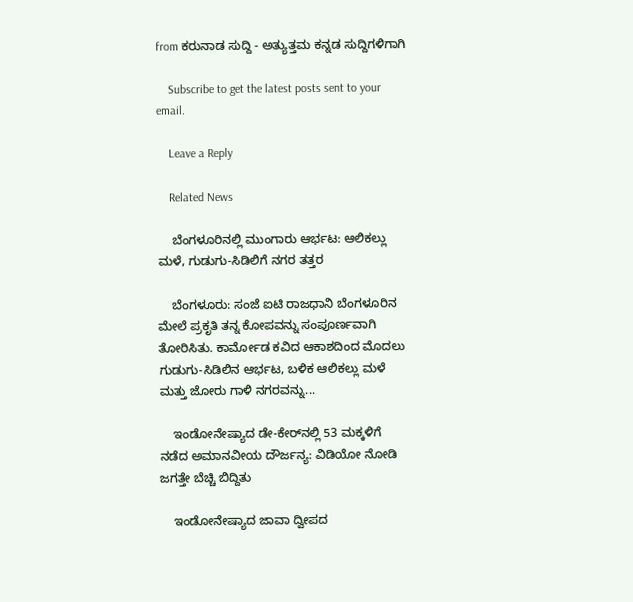from ಕರುನಾಡ ಸುದ್ದಿ - ಅತ್ಯುತ್ತಮ ಕನ್ನಡ ಸುದ್ದಿಗಳಿಗಾಗಿ

    Subscribe to get the latest posts sent to your email.

    Leave a Reply

    Related News

    ಬೆಂಗಳೂರಿನಲ್ಲಿ ಮುಂಗಾರು ಆರ್ಭಟ: ಆಲಿಕಲ್ಲು ಮಳೆ, ಗುಡುಗು-ಸಿಡಿಲಿಗೆ ನಗರ ತತ್ತರ

    ಬೆಂಗಳೂರು: ಸಂಜೆ ಐಟಿ ರಾಜಧಾನಿ ಬೆಂಗಳೂರಿನ ಮೇಲೆ ಪ್ರಕೃತಿ ತನ್ನ ಕೋಪವನ್ನು ಸಂಪೂರ್ಣವಾಗಿ ತೋರಿಸಿತು. ಕಾರ್ಮೋಡ ಕವಿದ ಆಕಾಶದಿಂದ ಮೊದಲು ಗುಡುಗು-ಸಿಡಿಲಿನ ಆರ್ಭಟ, ಬಳಿಕ ಆಲಿಕಲ್ಲು ಮಳೆ ಮತ್ತು ಜೋರು ಗಾಳಿ ನಗರವನ್ನು...

    ಇಂಡೋನೇಷ್ಯಾದ ಡೇ-ಕೇರ್‌ನಲ್ಲಿ 53 ಮಕ್ಕಳಿಗೆ ನಡೆದ ಅಮಾನವೀಯ ದೌರ್ಜನ್ಯ: ವಿಡಿಯೋ ನೋಡಿ ಜಗತ್ತೇ ಬೆಚ್ಚಿ ಬಿದ್ದಿತು

    ಇಂಡೋನೇಷ್ಯಾದ ಜಾವಾ ದ್ವೀಪದ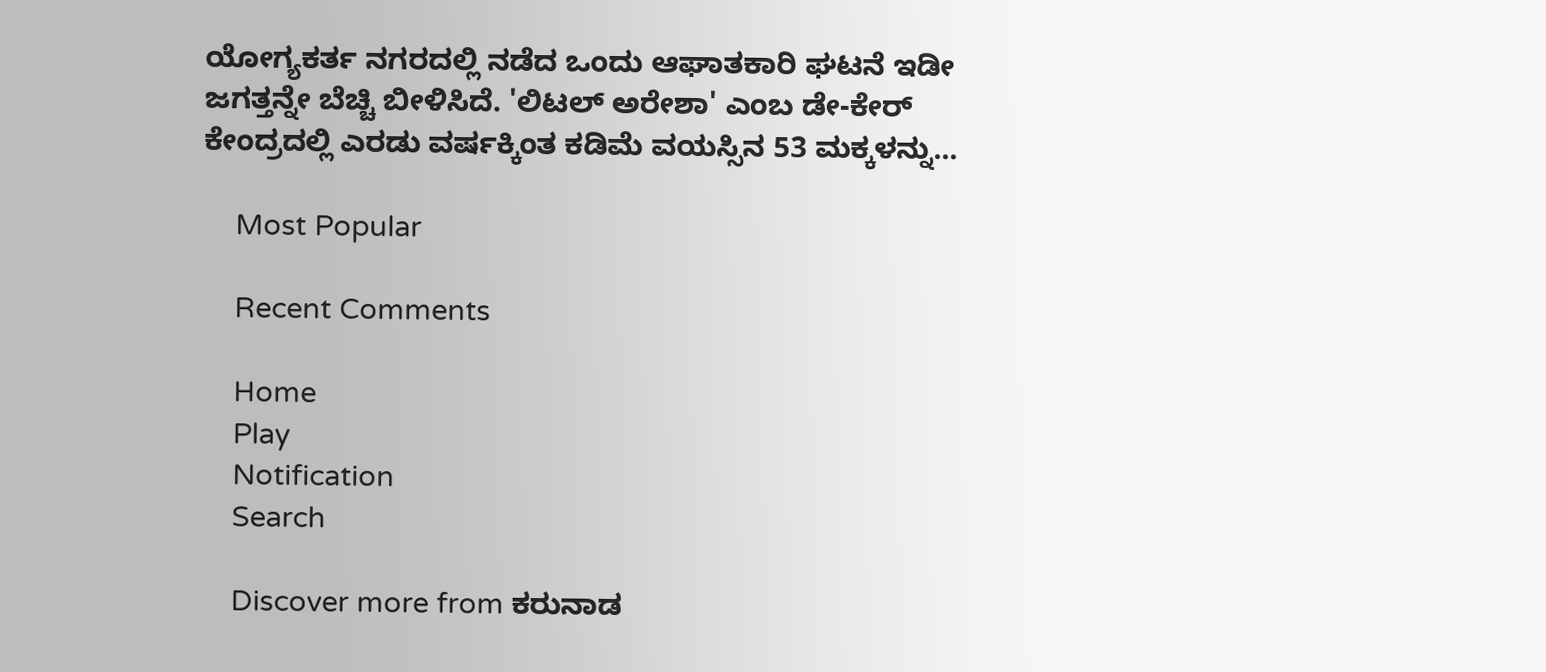ಯೋಗ್ಯಕರ್ತ ನಗರದಲ್ಲಿ ನಡೆದ ಒಂದು ಆಘಾತಕಾರಿ ಘಟನೆ ಇಡೀ ಜಗತ್ತನ್ನೇ ಬೆಚ್ಚಿ ಬೀಳಿಸಿದೆ. 'ಲಿಟಲ್ ಅರೇಶಾ' ಎಂಬ ಡೇ-ಕೇರ್ ಕೇಂದ್ರದಲ್ಲಿ ಎರಡು ವರ್ಷಕ್ಕಿಂತ ಕಡಿಮೆ ವಯಸ್ಸಿನ 53 ಮಕ್ಕಳನ್ನು...

    Most Popular

    Recent Comments

    Home
    Play
    Notification
    Search

    Discover more from ಕರುನಾಡ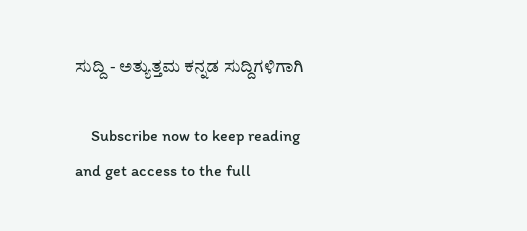ಸುದ್ದಿ - ಅತ್ಯುತ್ತಮ ಕನ್ನಡ ಸುದ್ದಿಗಳಿಗಾಗಿ

    Subscribe now to keep reading and get access to the full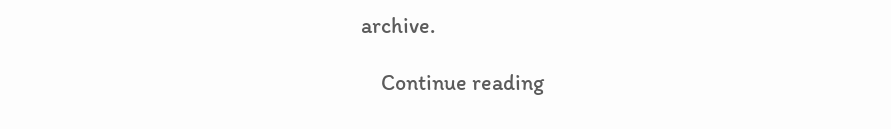archive.

    Continue reading